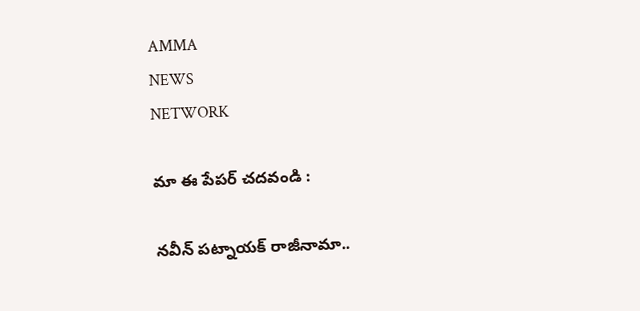AMMA
NEWS
NETWORK

మా ఈ పేపర్ చదవండి :

నవీన్‌ పట్నాయక్‌ రాజీనామా..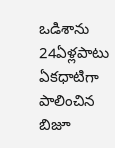ఒడిశాను 24ఏళ్లపాటు ఏకధాటిగా పాలించిన బిజూ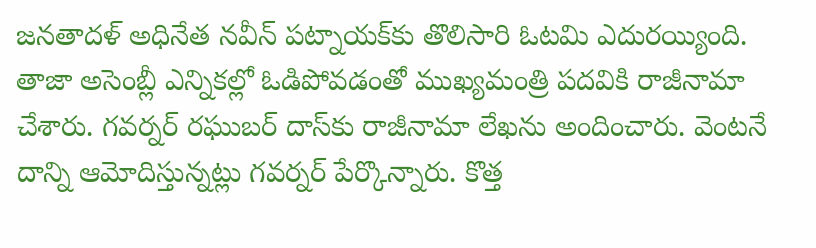జనతాదళ్‌ అధినేత నవీన్‌ పట్నాయక్‌కు తొలిసారి ఓటమి ఎదురయ్యింది. తాజా అసెంబ్లీ ఎన్నికల్లో ఓడిపోవడంతో ముఖ్యమంత్రి పదవికి రాజీనామా చేశారు. గవర్నర్‌ రఘుబర్‌ దాస్‌కు రాజీనామా లేఖను అందించారు. వెంటనే దాన్ని ఆమోదిస్తున్నట్లు గవర్నర్‌ పేర్కొన్నారు. కొత్త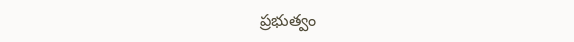ప్రభుత్వం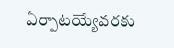ఏర్పాటయ్యేవరకు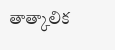తాత్కాలిక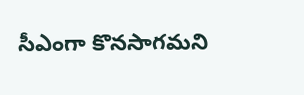సీఎంగా కొనసాగమని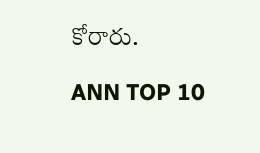కోరారు.

ANN TOP 10